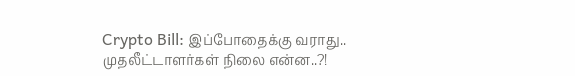Crypto Bill: இப்போதைக்கு வராது.. முதலீட்டாளர்கள் நிலை என்ன..?!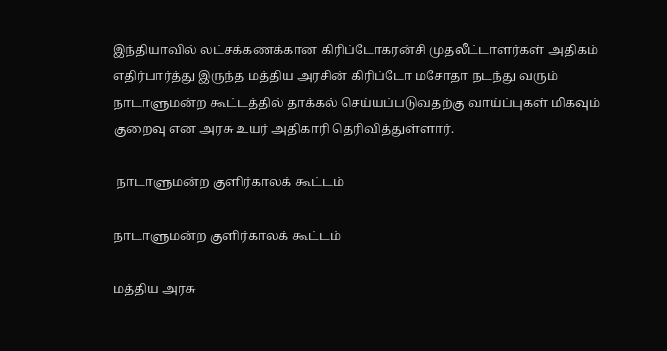இந்தியாவில் லட்சக்கணக்கான கிரிப்டோகரன்சி முதலீட்டாளர்கள் அதிகம் எதிர்பார்த்து இருந்த மத்திய அரசின் கிரிப்டோ மசோதா நடந்து வரும் நாடாளுமன்ற கூட்டத்தில் தாக்கல் செய்யப்படுவதற்கு வாய்ப்புகள் மிகவும் குறைவு என அரசு உயர் அதிகாரி தெரிவித்துள்ளார்.

 நாடாளுமன்ற குளிர்காலக் கூட்டம்

நாடாளுமன்ற குளிர்காலக் கூட்டம்

மத்திய அரசு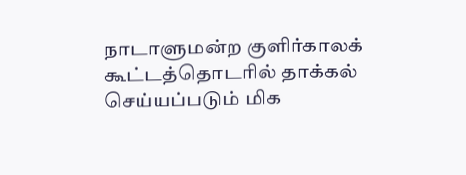நாடாளுமன்ற குளிர்காலக் கூட்டத்தொடரில் தாக்கல் செய்யப்படும் மிக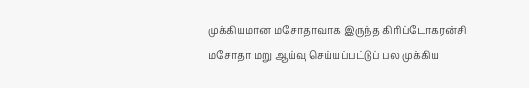முக்கியமான மசோதாவாக இருந்த கிரிப்டோகரன்சி மசோதா மறு ஆய்வு செய்யப்பட்டுப் பல முக்கிய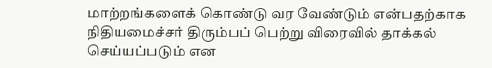மாற்றங்களைக் கொண்டு வர வேண்டும் என்பதற்காக நிதியமைச்சர் திரும்பப் பெற்று விரைவில் தாக்கல் செய்யப்படும் என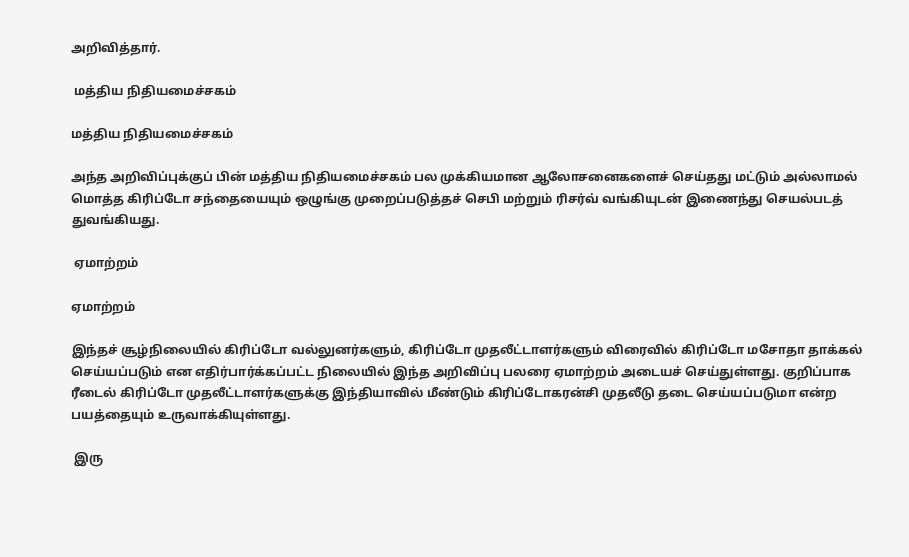அறிவித்தார்.

 மத்திய நிதியமைச்சகம்

மத்திய நிதியமைச்சகம்

அந்த அறிவிப்புக்குப் பின் மத்திய நிதியமைச்சகம் பல முக்கியமான ஆலோசனைகளைச் செய்தது மட்டும் அல்லாமல் மொத்த கிரிப்டோ சந்தையையும் ஒழுங்கு முறைப்படுத்தச் செபி மற்றும் ரிசர்வ் வங்கியுடன் இணைந்து செயல்படத் துவங்கியது.

 ஏமாற்றம்

ஏமாற்றம்

இந்தச் சூழ்நிலையில் கிரிப்டோ வல்லுனர்களும், கிரிப்டோ முதலீட்டாளர்களும் விரைவில் கிரிப்டோ மசோதா தாக்கல் செய்யப்படும் என எதிர்பார்க்கப்பட்ட நிலையில் இந்த அறிவிப்பு பலரை ஏமாற்றம் அடையச் செய்துள்ளது. குறிப்பாக ரீடைல் கிரிப்டோ முதலீட்டாளர்களுக்கு இந்தியாவில் மீண்டும் கிரிப்டோகரன்சி முதலீடு தடை செய்யப்படுமா என்ற பயத்தையும் உருவாக்கியுள்ளது.

 இரு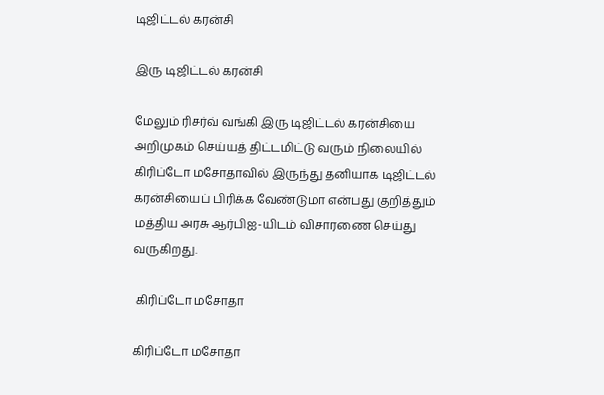டிஜிட்டல் கரன்சி

இரு டிஜிட்டல் கரன்சி

மேலும் ரிசர்வ் வங்கி இரு டிஜிட்டல் கரன்சியை அறிமுகம் செய்யத் திட்டமிட்டு வரும் நிலையில் கிரிப்டோ மசோதாவில் இருந்து தனியாக டிஜிட்டல் கரன்சியைப் பிரிக்க வேண்டுமா என்பது குறித்தும் மத்திய அரசு ஆர்பிஐ-யிடம் விசாரணை செய்து வருகிறது.

 கிரிப்டோ மசோதா

கிரிப்டோ மசோதா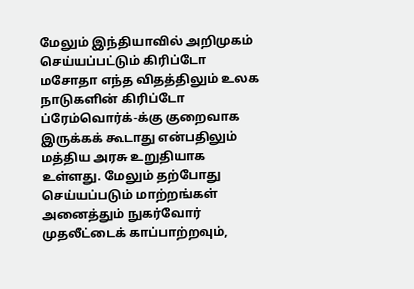மேலும் இந்தியாவில் அறிமுகம் செய்யப்பட்டும் கிரிப்டோ மசோதா எந்த விதத்திலும் உலக நாடுகளின் கிரிப்டோ ப்ரேம்வொர்க்-க்கு குறைவாக இருக்கக் கூடாது என்பதிலும் மத்திய அரசு உறுதியாக உள்ளது. மேலும் தற்போது செய்யப்படும் மாற்றங்கள் அனைத்தும் நுகர்வோர் முதலீட்டைக் காப்பாற்றவும்,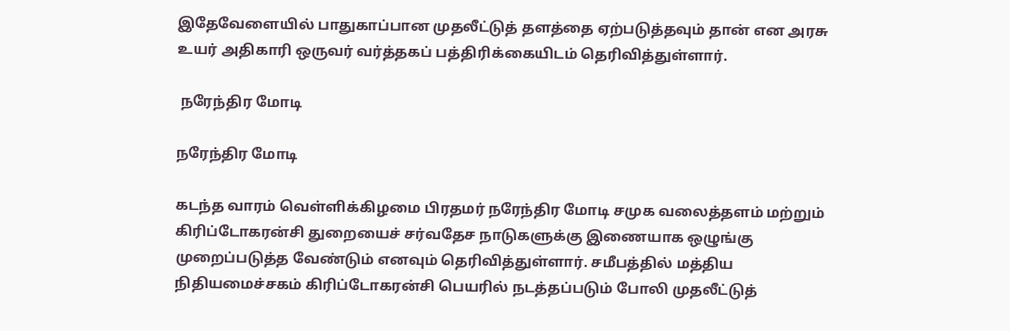இதேவேளையில் பாதுகாப்பான முதலீட்டுத் தளத்தை ஏற்படுத்தவும் தான் என அரசு உயர் அதிகாரி ஒருவர் வர்த்தகப் பத்திரிக்கையிடம் தெரிவித்துள்ளார்.

 நரேந்திர மோடி

நரேந்திர மோடி

கடந்த வாரம் வெள்ளிக்கிழமை பிரதமர் நரேந்திர மோடி சமுக வலைத்தளம் மற்றும் கிரிப்டோகரன்சி துறையைச் சர்வதேச நாடுகளுக்கு இணையாக ஒழுங்கு முறைப்படுத்த வேண்டும் எனவும் தெரிவித்துள்ளார். சமீபத்தில் மத்திய நிதியமைச்சகம் கிரிப்டோகரன்சி பெயரில் நடத்தப்படும் போலி முதலீட்டுத்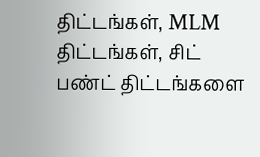திட்டங்கள், MLM திட்டங்கள், சிட் பண்ட் திட்டங்களை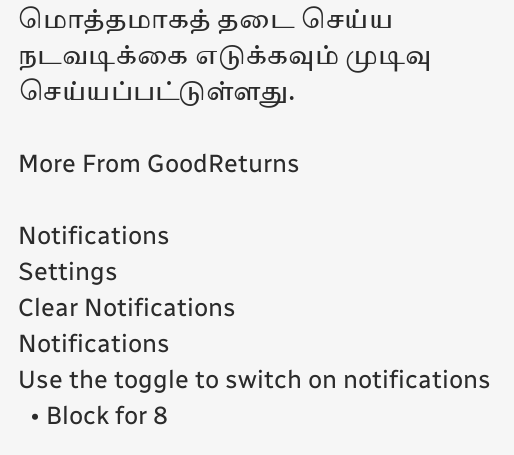மொத்தமாகத் தடை செய்ய நடவடிக்கை எடுக்கவும் முடிவு செய்யப்பட்டுள்ளது.

More From GoodReturns

Notifications
Settings
Clear Notifications
Notifications
Use the toggle to switch on notifications
  • Block for 8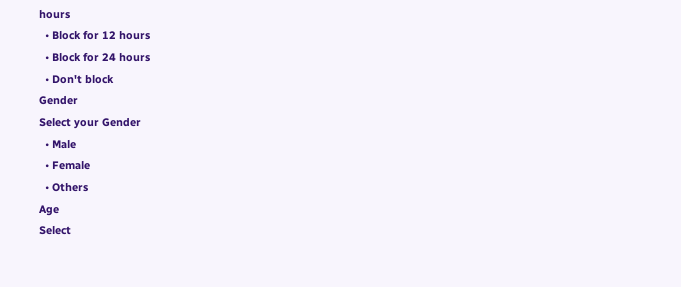hours
  • Block for 12 hours
  • Block for 24 hours
  • Don't block
Gender
Select your Gender
  • Male
  • Female
  • Others
Age
Select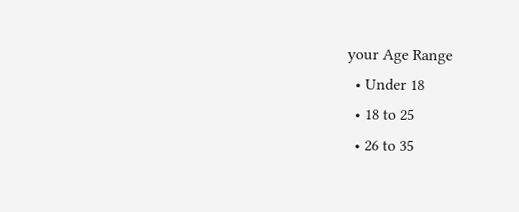your Age Range
  • Under 18
  • 18 to 25
  • 26 to 35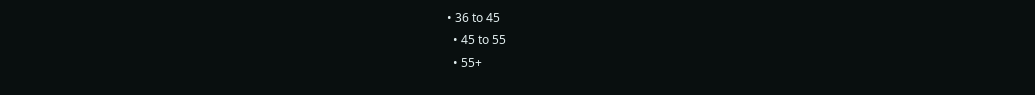• 36 to 45
  • 45 to 55
  • 55+